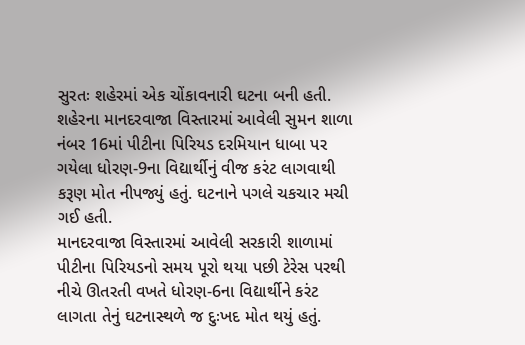સુરતઃ શહેરમાં એક ચોંકાવનારી ઘટના બની હતી. શહેરના માનદરવાજા વિસ્તારમાં આવેલી સુમન શાળા નંબર 16માં પીટીના પિરિયડ દરમિયાન ધાબા પર ગયેલા ધોરણ-9ના વિદ્યાર્થીનું વીજ કરંટ લાગવાથી કરૂણ મોત નીપજ્યું હતું. ઘટનાને પગલે ચકચાર મચી ગઈ હતી.
માનદરવાજા વિસ્તારમાં આવેલી સરકારી શાળામાં પીટીના પિરિયડનો સમય પૂરો થયા પછી ટેરેસ પરથી નીચે ઊતરતી વખતે ધોરણ-6ના વિદ્યાર્થીને કરંટ લાગતા તેનું ઘટનાસ્થળે જ દુઃખદ મોત થયું હતું.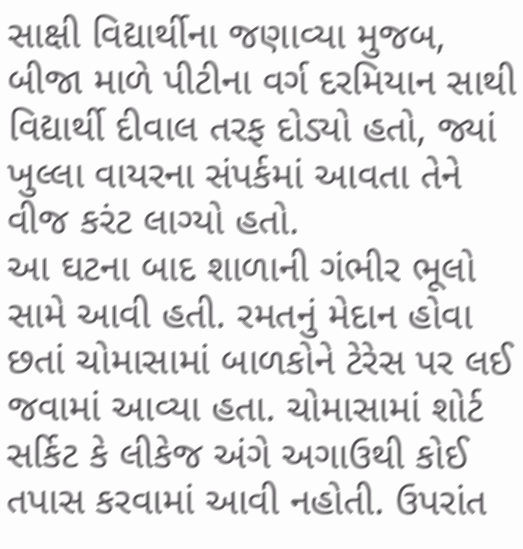સાક્ષી વિદ્યાર્થીના જણાવ્યા મુજબ, બીજા માળે પીટીના વર્ગ દરમિયાન સાથી વિદ્યાર્થી દીવાલ તરફ દોડ્યો હતો, જ્યાં ખુલ્લા વાયરના સંપર્કમાં આવતા તેને વીજ કરંટ લાગ્યો હતો.
આ ઘટના બાદ શાળાની ગંભીર ભૂલો સામે આવી હતી. રમતનું મેદાન હોવા છતાં ચોમાસામાં બાળકોને ટેરેસ પર લઈ જવામાં આવ્યા હતા. ચોમાસામાં શોર્ટ સર્કિટ કે લીકેજ અંગે અગાઉથી કોઈ તપાસ કરવામાં આવી નહોતી. ઉપરાંત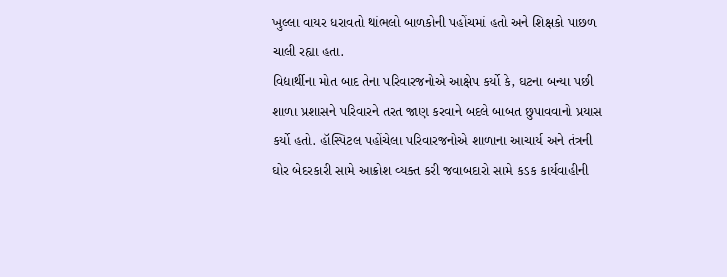ખુલ્લા વાયર ધરાવતો થાંભલો બાળકોની પહોંચમાં હતો અને શિક્ષકો પાછળ ચાલી રહ્યા હતા.
વિદ્યાર્થીના મોત બાદ તેના પરિવારજનોએ આક્ષેપ કર્યો કે, ઘટના બન્યા પછી શાળા પ્રશાસને પરિવારને તરત જાણ કરવાને બદલે બાબત છુપાવવાનો પ્રયાસ કર્યો હતો. હૉસ્પિટલ પહોંચેલા પરિવારજનોએ શાળાના આચાર્ય અને તંત્રની ઘોર બેદરકારી સામે આક્રોશ વ્યક્ત કરી જવાબદારો સામે કડક કાર્યવાહીની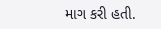માગ કરી હતી.